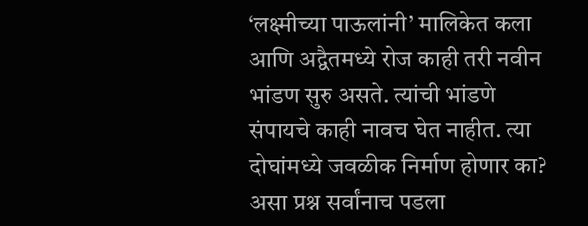‘लक्ष्मीच्या पाऊलांनी’ मालिकेत कला आणि अद्वैतमध्ये रोज काही तरी नवीन भांडण सुरु असते. त्यांची भांडणे संपायचे काही नावच घेत नाहीत. त्या दोघांमध्ये जवळीक निर्माण होणार का? असा प्रश्न सर्वांनाच पडला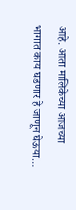आहे. आता मालिकेच्या आजच्या भागात काय घडणार हे जाणून घेऊया…